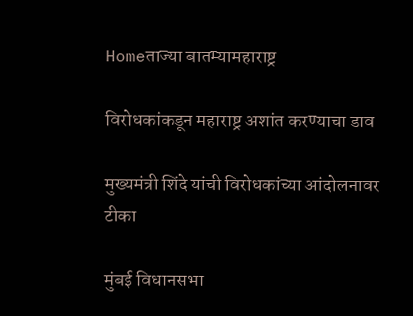Homeताज्या बातम्यामहाराष्ट्र

विरोधकांकडून महाराष्ट्र अशांत करण्याचा डाव

मुख्यमंत्री शिंदे यांची विरोधकांच्या आंदोलनावर टीका

मुंबई विधानसभा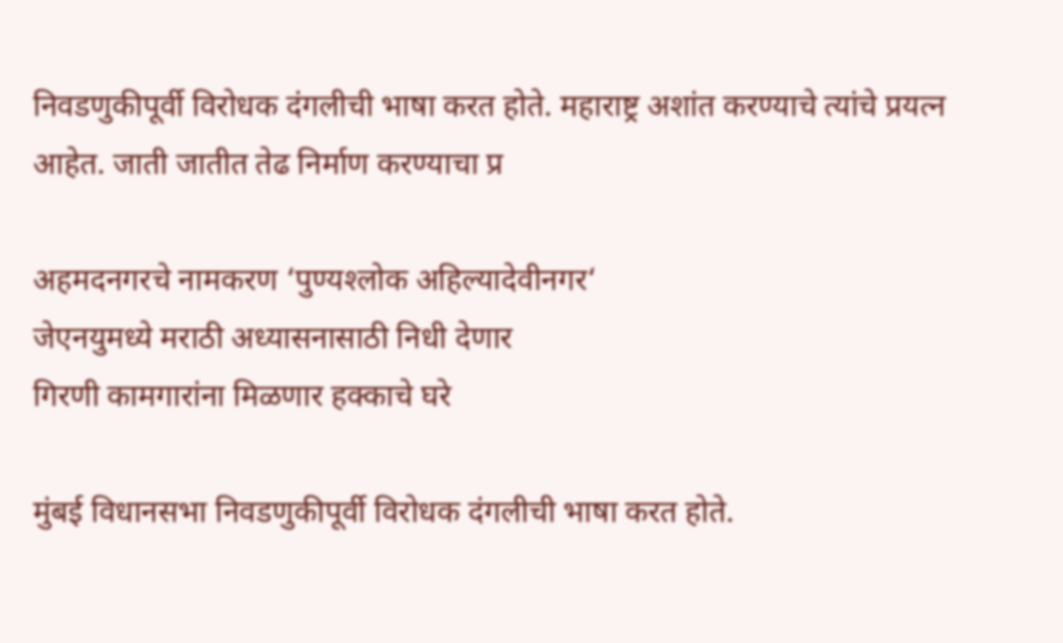निवडणुकीपूर्वी विरोधक दंगलीची भाषा करत होते. महाराष्ट्र अशांत करण्याचे त्यांचे प्रयत्न आहेत. जाती जातीत तेढ निर्माण करण्याचा प्र

अहमदनगरचे नामकरण ‘पुण्यश्‍लोक अहिल्यादेवीनगर‘
जेएनयुमध्ये मराठी अध्यासनासाठी निधी देणार
गिरणी कामगारांना मिळणार हक्काचे घरे

मुंबई विधानसभा निवडणुकीपूर्वी विरोधक दंगलीची भाषा करत होते.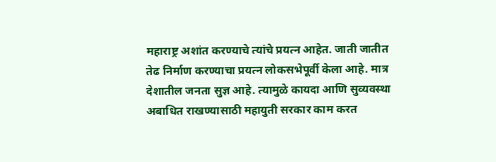महाराष्ट्र अशांत करण्याचे त्यांचे प्रयत्न आहेत. जाती जातीत तेढ निर्माण करण्याचा प्रयत्न लोकसभेपूर्वी केला आहे. मात्र देशातील जनता सुज्ञ आहे. त्यामुळे कायदा आणि सुव्यवस्था अबाधित राखण्यासाठी महायुती सरकार काम करत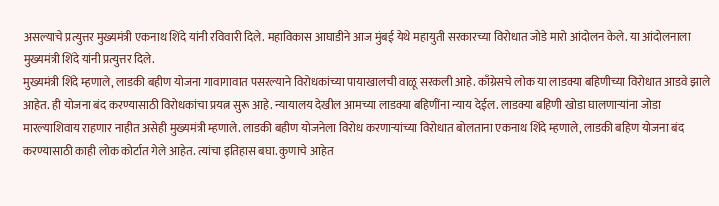असल्याचे प्रत्युत्तर मुख्यमंत्री एकनाथ शिंदे यांनी रविवारी दिले. महाविकास आघाडीने आज मुंबई येथे महायुती सरकारच्या विरोधात जोडे मारो आंदोलन केले. या आंदोलनाला मुख्यमंत्री शिंदे यांनी प्रत्युत्तर दिले.
मुख्यमंत्री शिंदे म्हणाले, लाडकी बहीण योजना गावागावात पसरल्याने विरोधकांच्या पायाखालची वाळू सरकली आहे. काँग्रेसचे लोक या लाडक्या बहिणीच्या विरोधात आडवे झाले आहेत. ही योजना बंद करण्यासाठी विरोधकांचा प्रयत्न सुरू आहे. न्यायालय देखील आमच्या लाडक्या बहिणींना न्याय देईल. लाडक्या बहिणी खोडा घालणार्‍यांना जोडा मारल्याशिवाय राहणार नाहीत असेही मुख्यमंत्री म्हणाले. लाडकी बहीण योजनेला विरोध करणार्‍यांच्या विरोधात बोलताना एकनाथ शिंदे म्हणाले, लाडकी बहिण योजना बंद करण्यासाठी काही लोक कोर्टात गेले आहेत. त्यांचा इतिहास बघा. कुणाचे आहेत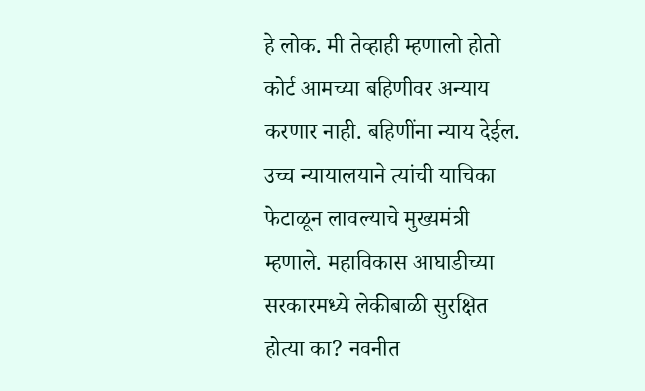हे लोक. मी तेव्हाही म्हणालो होतो कोर्ट आमच्या बहिणीवर अन्याय करणार नाही. बहिणींना न्याय देईल. उच्च न्यायालयाने त्यांची याचिका फेटाळून लावल्याचे मुख्यमंत्री म्हणाले. महाविकास आघाडीच्या सरकारमध्ये लेकीबाळी सुरक्षित होत्या का? नवनीत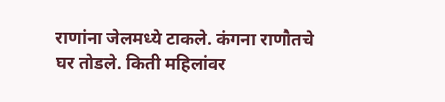राणांना जेलमध्ये टाकले. कंगना राणौतचे घर तोडले. किती महिलांवर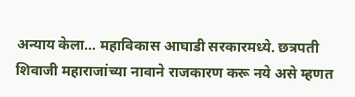अन्याय केला… महाविकास आघाडी सरकारमध्ये. छत्रपती शिवाजी महाराजांच्या नावाने राजकारण करू नये असे म्हणत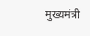मुख्यमंत्री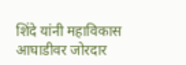शिंदे यांनी महाविकास आघाडीवर जोरदार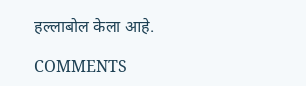हल्लाबोल केला आहे.

COMMENTS